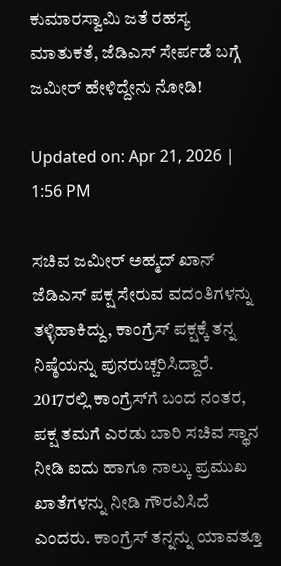ಕುಮಾರಸ್ವಾಮಿ ಜತೆ ರಹಸ್ಯ ಮಾತುಕತೆ, ಜೆಡಿಎಸ್ ಸೇರ್ಪಡೆ ಬಗ್ಗೆ ಜಮೀರ್ ಹೇಳಿದ್ದೇನು ನೋಡಿ!

Updated on: Apr 21, 2026 | 1:56 PM

ಸಚಿವ ಜಮೀರ್ ಅಹ್ಮದ್ ಖಾನ್ ಜೆಡಿಎಸ್ ಪಕ್ಷ ಸೇರುವ ವದಂತಿಗಳನ್ನು ತಳ್ಳಿಹಾಕಿದ್ದು, ಕಾಂಗ್ರೆಸ್ ಪಕ್ಷಕ್ಕೆ ತನ್ನ ನಿಷ್ಠೆಯನ್ನು ಪುನರುಚ್ಚರಿಸಿದ್ದಾರೆ. 2017ರಲ್ಲಿ ಕಾಂಗ್ರೆಸ್‌ಗೆ ಬಂದ ನಂತರ, ಪಕ್ಷ ತಮಗೆ ಎರಡು ಬಾರಿ ಸಚಿವ ಸ್ಥಾನ ನೀಡಿ ಐದು ಹಾಗೂ ನಾಲ್ಕು ಪ್ರಮುಖ ಖಾತೆಗಳನ್ನು ನೀಡಿ ಗೌರವಿಸಿದೆ ಎಂದರು. ಕಾಂಗ್ರೆಸ್ ತನ್ನನ್ನು ಯಾವತ್ತೂ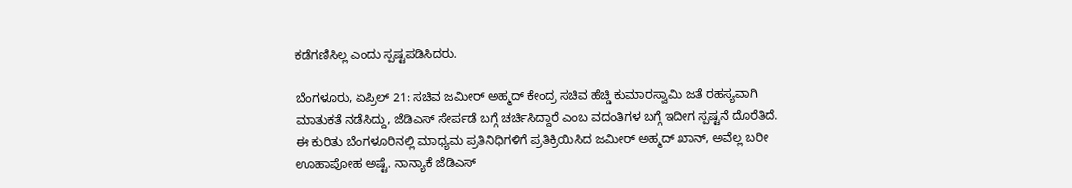ಕಡೆಗಣಿಸಿಲ್ಲ ಎಂದು ಸ್ಪಷ್ಟಪಡಿಸಿದರು.

ಬೆಂಗಳೂರು, ಏಪ್ರಿಲ್ 21: ಸಚಿವ ಜಮೀರ್ ಅಹ್ಮದ್ ಕೇಂದ್ರ ಸಚಿವ ಹೆಚ್ಡಿ ಕುಮಾರಸ್ವಾಮಿ ಜತೆ ರಹಸ್ಯವಾಗಿ ಮಾತುಕತೆ ನಡೆಸಿದ್ದು, ಜೆಡಿಎಸ್ ಸೇರ್ಪಡೆ ಬಗ್ಗೆ ಚರ್ಚಿಸಿದ್ದಾರೆ ಎಂಬ ವದಂತಿಗಳ ಬಗ್ಗೆ ಇದೀಗ ಸ್ಪಷ್ಟನೆ ದೊರೆತಿದೆ. ಈ ಕುರಿತು ಬೆಂಗಳೂರಿನಲ್ಲಿ ಮಾಧ್ಯಮ ಪ್ರತಿನಿಧಿಗಳಿಗೆ ಪ್ರತಿಕ್ರಿಯಿಸಿದ ಜಮೀರ್ ಅಹ್ಮದ್ ಖಾನ್, ಅವೆಲ್ಲ ಬರೀ ಊಹಾಪೋಹ ಅಷ್ಟೆ. ನಾನ್ಯಾಕೆ ಜೆಡಿಎಸ್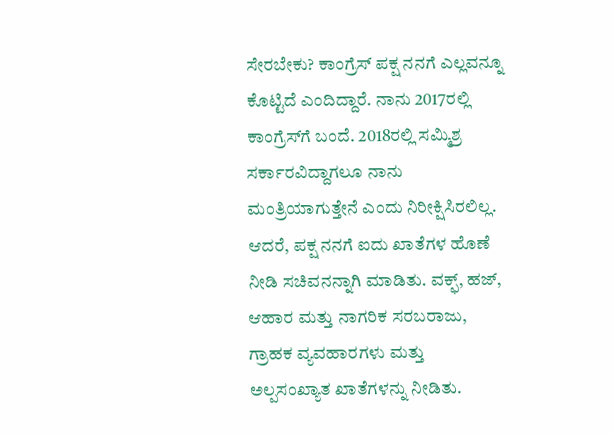ಸೇರಬೇಕು? ಕಾಂಗ್ರೆಸ್ ಪಕ್ಷ ನನಗೆ ಎಲ್ಲವನ್ನೂ ಕೊಟ್ಟಿದೆ ಎಂದಿದ್ದಾರೆ. ನಾನು 2017ರಲ್ಲಿ ಕಾಂಗ್ರೆಸ್‌ಗೆ ಬಂದೆ. 2018ರಲ್ಲಿ ಸಮ್ಮಿಶ್ರ ಸರ್ಕಾರವಿದ್ದಾಗಲೂ ನಾನು ಮಂತ್ರಿಯಾಗುತ್ತೇನೆ ಎಂದು ನಿರೀಕ್ಷಿಸಿರಲಿಲ್ಲ. ಆದರೆ, ಪಕ್ಷ ನನಗೆ ಐದು ಖಾತೆಗಳ ಹೊಣೆ ನೀಡಿ ಸಚಿವನನ್ನಾಗಿ ಮಾಡಿತು. ವಕ್ಫ್, ಹಜ್, ಆಹಾರ ಮತ್ತು ನಾಗರಿಕ ಸರಬರಾಜು, ಗ್ರಾಹಕ ವ್ಯವಹಾರಗಳು ಮತ್ತು ಅಲ್ಪಸಂಖ್ಯಾತ ಖಾತೆಗಳನ್ನು ನೀಡಿತು.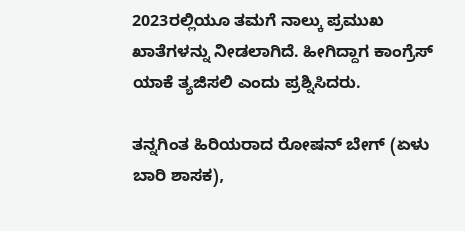2023ರಲ್ಲಿಯೂ ತಮಗೆ ನಾಲ್ಕು ಪ್ರಮುಖ ಖಾತೆಗಳನ್ನು ನೀಡಲಾಗಿದೆ. ಹೀಗಿದ್ದಾಗ ಕಾಂಗ್ರೆಸ್ ಯಾಕೆ ತ್ಯಜಿಸಲಿ ಎಂದು ಪ್ರಶ್ನಿಸಿದರು.

ತನ್ನಗಿಂತ ಹಿರಿಯರಾದ ರೋಷನ್ ಬೇಗ್ (ಏಳು ಬಾರಿ ಶಾಸಕ),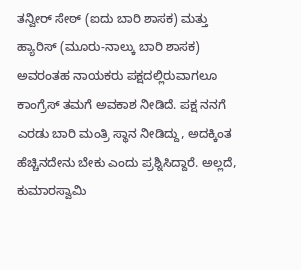ತನ್ವೀರ್ ಸೇಠ್ (ಐದು ಬಾರಿ ಶಾಸಕ) ಮತ್ತು ಹ್ಯಾರಿಸ್ (ಮೂರು-ನಾಲ್ಕು ಬಾರಿ ಶಾಸಕ) ಅವರಂತಹ ನಾಯಕರು ಪಕ್ಷದಲ್ಲಿರುವಾಗಲೂ ಕಾಂಗ್ರೆಸ್ ತಮಗೆ ಅವಕಾಶ ನೀಡಿದೆ. ಪಕ್ಷ ನನಗೆ ಎರಡು ಬಾರಿ ಮಂತ್ರಿ ಸ್ಥಾನ ನೀಡಿದ್ದು, ಅದಕ್ಕಿಂತ ಹೆಚ್ಚಿನದೇನು ಬೇಕು ಎಂದು ಪ್ರಶ್ನಿಸಿದ್ದಾರೆ. ಅಲ್ಲದೆ, ಕುಮಾರಸ್ವಾಮಿ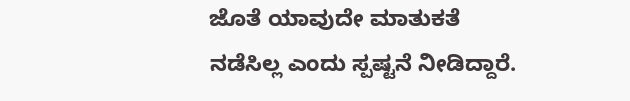ಜೊತೆ ಯಾವುದೇ ಮಾತುಕತೆ ನಡೆಸಿಲ್ಲ ಎಂದು ಸ್ಪಷ್ಟನೆ ನೀಡಿದ್ದಾರೆ.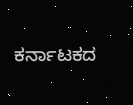ಕರ್ನಾಟಕದ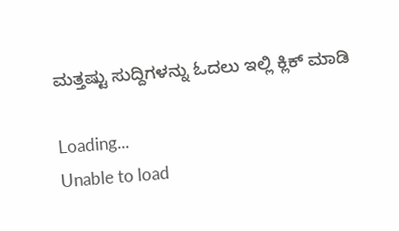ಮತ್ತಷ್ಟು ಸುದ್ದಿಗಳನ್ನು ಓದಲು ಇಲ್ಲಿ ಕ್ಲಿಕ್ ಮಾಡಿ

Loading...
Unable to load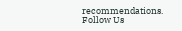recommendations.
Follow Us